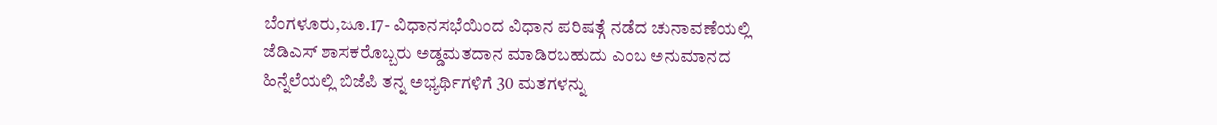ಬೆಂಗಳೂರು,ಜೂ.17- ವಿಧಾನಸಭೆಯಿಂದ ವಿಧಾನ ಪರಿಷತ್ಗೆ ನಡೆದ ಚುನಾವಣೆಯಲ್ಲಿ ಜೆಡಿಎಸ್ ಶಾಸಕರೊಬ್ಬರು ಅಡ್ಡಮತದಾನ ಮಾಡಿರಬಹುದು ಎಂಬ ಅನುಮಾನದ ಹಿನ್ನೆಲೆಯಲ್ಲಿ ಬಿಜೆಪಿ ತನ್ನ ಅಭ್ಯರ್ಥಿಗಳಿಗೆ 30 ಮತಗಳನ್ನು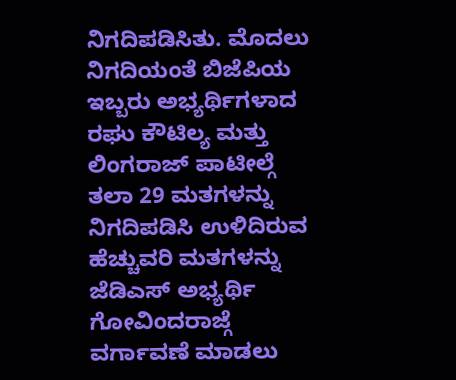ನಿಗದಿಪಡಿಸಿತು. ಮೊದಲು ನಿಗದಿಯಂತೆ ಬಿಜೆಪಿಯ ಇಬ್ಬರು ಅಭ್ಯರ್ಥಿಗಳಾದ ರಘು ಕೌಟಿಲ್ಯ ಮತ್ತು ಲಿಂಗರಾಜ್ ಪಾಟೀಲ್ಗೆ ತಲಾ 29 ಮತಗಳನ್ನು ನಿಗದಿಪಡಿಸಿ ಉಳಿದಿರುವ ಹೆಚ್ಚುವರಿ ಮತಗಳನ್ನು ಜೆಡಿಎಸ್ ಅಭ್ಯರ್ಥಿ ಗೋವಿಂದರಾಜ್ಗೆ ವರ್ಗಾವಣೆ ಮಾಡಲು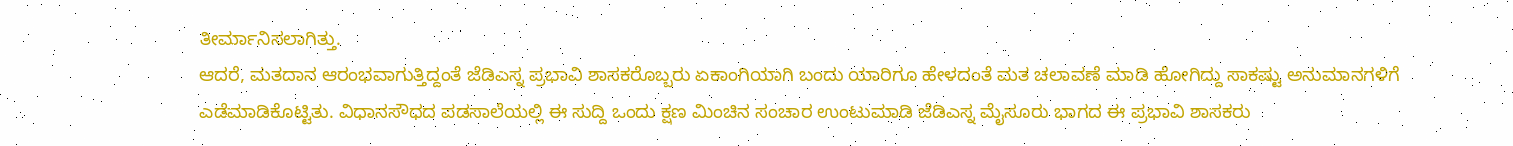ತೀರ್ಮಾನಿಸಲಾಗಿತ್ತು.
ಆದರೆ, ಮತದಾನ ಆರಂಭವಾಗುತ್ತಿದ್ದಂತೆ ಜೆಡಿಎಸ್ನ ಪ್ರಭಾವಿ ಶಾಸಕರೊಬ್ಬರು ಏಕಾಂಗಿಯಾಗಿ ಬಂದು ಯಾರಿಗೂ ಹೇಳದಂತೆ ಮತ ಚಲಾವಣೆ ಮಾಡಿ ಹೋಗಿದ್ದು ಸಾಕಷ್ಟು ಅನುಮಾನಗಳಿಗೆ ಎಡೆಮಾಡಿಕೊಟ್ಟಿತು. ವಿಧಾನಸೌಧದ ಪಡಸಾಲೆಯಲ್ಲಿ ಈ ಸುದ್ದಿ ಒಂದು ಕ್ಷಣ ಮಿಂಚಿನ ಸಂಚಾರ ಉಂಟುಮಾಡಿ ಜೆಡಿಎಸ್ನ ಮೈಸೂರು ಭಾಗದ ಈ ಪ್ರಭಾವಿ ಶಾಸಕರು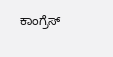ಕಾಂಗ್ರೆಸ್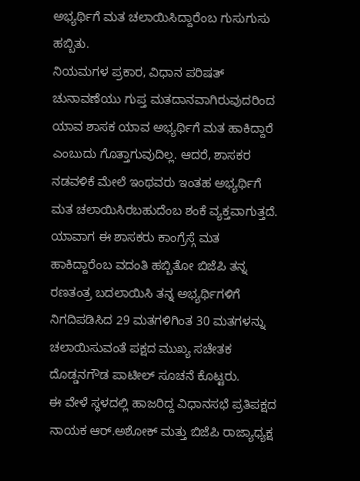ಅಭ್ಯರ್ಥಿಗೆ ಮತ ಚಲಾಯಿಸಿದ್ದಾರೆಂಬ ಗುಸುಗುಸು ಹಬ್ಬಿತು.
ನಿಯಮಗಳ ಪ್ರಕಾರ, ವಿಧಾನ ಪರಿಷತ್ ಚುನಾವಣೆಯು ಗುಪ್ತ ಮತದಾನವಾಗಿರುವುದರಿಂದ ಯಾವ ಶಾಸಕ ಯಾವ ಅಭ್ಯರ್ಥಿಗೆ ಮತ ಹಾಕಿದ್ದಾರೆ ಎಂಬುದು ಗೊತ್ತಾಗುವುದಿಲ್ಲ. ಆದರೆ, ಶಾಸಕರ ನಡವಳಿಕೆ ಮೇಲೆ ಇಂಥವರು ಇಂತಹ ಅಭ್ಯರ್ಥಿಗೆ ಮತ ಚಲಾಯಿಸಿರಬಹುದೆಂಬ ಶಂಕೆ ವ್ಯಕ್ತವಾಗುತ್ತದೆ. ಯಾವಾಗ ಈ ಶಾಸಕರು ಕಾಂಗ್ರೆಸ್ಗೆ ಮತ ಹಾಕಿದ್ದಾರೆಂಬ ವದಂತಿ ಹಬ್ಬಿತೋ ಬಿಜೆಪಿ ತನ್ನ ರಣತಂತ್ರ ಬದಲಾಯಿಸಿ ತನ್ನ ಅಭ್ಯರ್ಥಿಗಳಿಗೆ ನಿಗದಿಪಡಿಸಿದ 29 ಮತಗಳಿಗಿಂತ 30 ಮತಗಳನ್ನು ಚಲಾಯಿಸುವಂತೆ ಪಕ್ಷದ ಮುಖ್ಯ ಸಚೇತಕ ದೊಡ್ಡನಗೌಡ ಪಾಟೀಲ್ ಸೂಚನೆ ಕೊಟ್ಟರು.
ಈ ವೇಳೆ ಸ್ಥಳದಲ್ಲಿ ಹಾಜರಿದ್ದ ವಿಧಾನಸಭೆ ಪ್ರತಿಪಕ್ಷದ ನಾಯಕ ಆರ್.ಅಶೋಕ್ ಮತ್ತು ಬಿಜೆಪಿ ರಾಜ್ಯಾಧ್ಯಕ್ಷ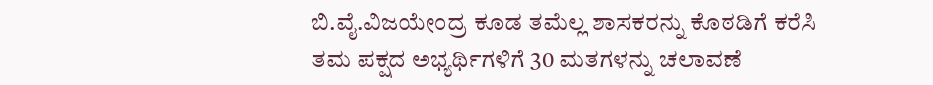ಬಿ.ವೈ.ವಿಜಯೇಂದ್ರ ಕೂಡ ತಮೆಲ್ಲ ಶಾಸಕರನ್ನು ಕೊಠಡಿಗೆ ಕರೆಸಿ ತಮ ಪಕ್ಷದ ಅಭ್ಯರ್ಥಿಗಳಿಗೆ 30 ಮತಗಳನ್ನು ಚಲಾವಣೆ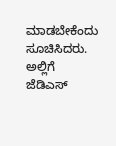ಮಾಡಬೇಕೆಂದು ಸೂಚಿಸಿದರು. ಅಲ್ಲಿಗೆ ಜೆಡಿಎಸ್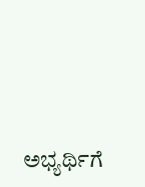ಅಭ್ಯರ್ಥಿಗೆ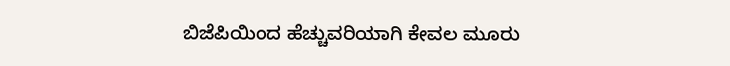ಬಿಜೆಪಿಯಿಂದ ಹೆಚ್ಚುವರಿಯಾಗಿ ಕೇವಲ ಮೂರು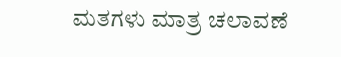ಮತಗಳು ಮಾತ್ರ ಚಲಾವಣೆ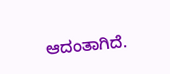ಆದಂತಾಗಿದೆ.